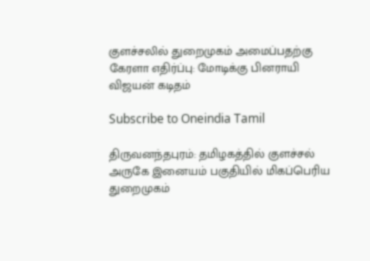குளச்சலில் துறைமுகம் அமைப்பதற்கு கேரளா எதிர்ப்பு: மோடிக்கு பினராயி விஜயன் கடிதம்

Subscribe to Oneindia Tamil

திருவனந்தபுரம்: தமிழகத்தில் குளச்சல் அருகே இனையம் பகுதியில் மிகப்பெரிய துறைமுகம்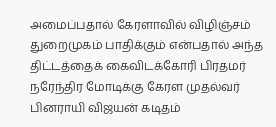அமைப்பதால் கேரளாவில் விழிஞ்சம் துறைமுகம் பாதிக்கும் என்பதால் அந்த திட்டத்தைக் கைவிடக்கோரி பிரதமர் நரேந்திர மோடிக்கு கேரள முதல்வர் பினராயி விஜயன் கடிதம்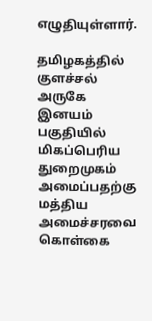எழுதியுள்ளார்.

தமிழகத்தில் குளச்சல் அருகே இனயம் பகுதியில் மிகப்பெரிய துறைமுகம் அமைப்பதற்கு மத்திய அமைச்சரவை கொள்கை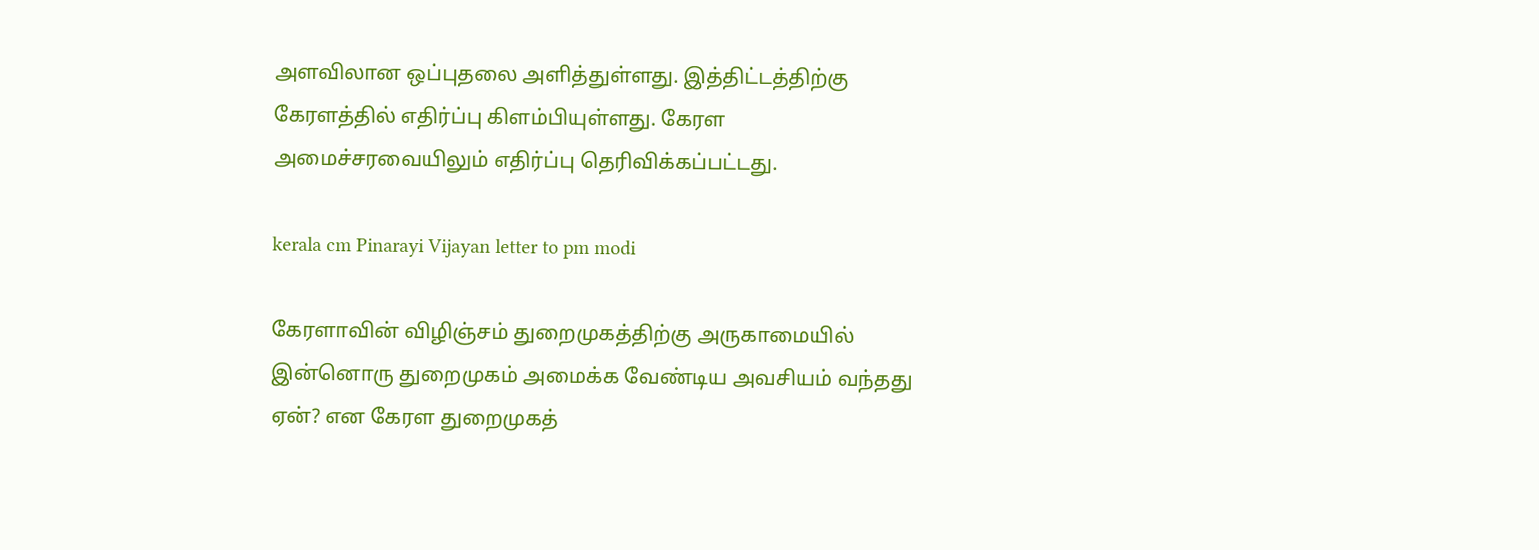அளவிலான ஒப்புதலை அளித்துள்ளது. இத்திட்டத்திற்கு கேரளத்தில் எதிர்ப்பு கிளம்பியுள்ளது. கேரள அமைச்சரவையிலும் எதிர்ப்பு தெரிவிக்கப்பட்டது.

kerala cm Pinarayi Vijayan letter to pm modi

கேரளாவின் விழிஞ்சம் துறைமுகத்திற்கு அருகாமையில் இன்னொரு துறைமுகம் அமைக்க வேண்டிய அவசியம் வந்தது ஏன்? என கேரள துறைமுகத்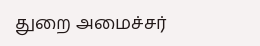துறை அமைச்சர்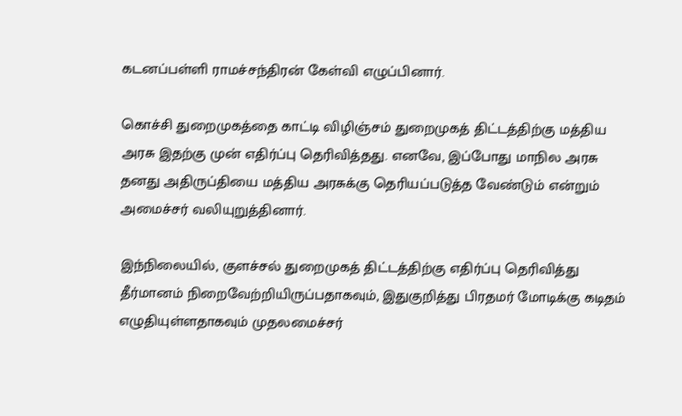கடனப்பள்ளி ராமச்சந்திரன் கேள்வி எழுப்பினார்.

கொச்சி துறைமுகத்தை காட்டி விழிஞ்சம் துறைமுகத் திட்டத்திற்கு மத்திய அரசு இதற்கு முன் எதிர்ப்பு தெரிவித்தது. எனவே, இப்போது மாநில அரசு தனது அதிருப்தியை மத்திய அரசுக்கு தெரியப்படுத்த வேண்டும் என்றும் அமைச்சர் வலியுறுத்தினார்.

இந்நிலையில், குளச்சல் துறைமுகத் திட்டத்திற்கு எதிர்ப்பு தெரிவித்து தீர்மானம் நிறைவேற்றியிருப்பதாகவும், இதுகுறித்து பிரதமர் மோடிக்கு கடிதம் எழுதியுள்ளதாகவும் முதலமைச்சர்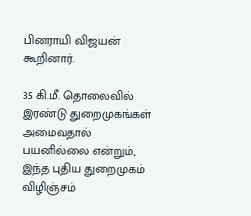பினராயி விஜயன் கூறினார்.

35 கி.மீ. தொலைவில் இரண்டு துறைமுகங்கள் அமைவதால் பயனில்லை என்றும், இந்த புதிய துறைமுகம் விழிஞ்சம்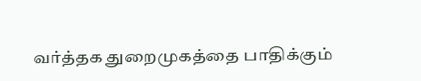வர்த்தக துறைமுகத்தை பாதிக்கும்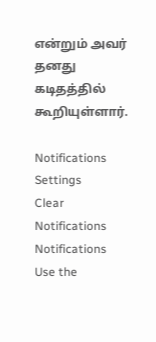என்றும் அவர் தனது கடிதத்தில் கூறியுள்ளார்.

Notifications
Settings
Clear Notifications
Notifications
Use the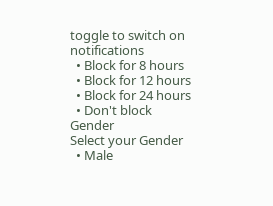toggle to switch on notifications
  • Block for 8 hours
  • Block for 12 hours
  • Block for 24 hours
  • Don't block
Gender
Select your Gender
  • Male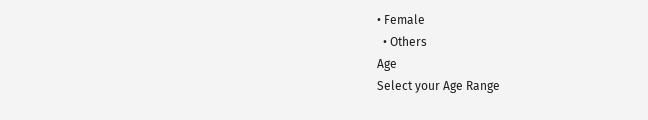• Female
  • Others
Age
Select your Age Range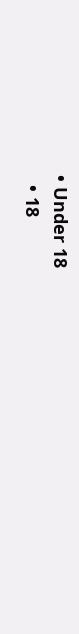• Under 18
  • 18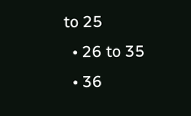to 25
  • 26 to 35
  • 36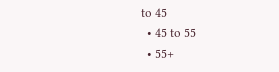to 45
  • 45 to 55
  • 55+